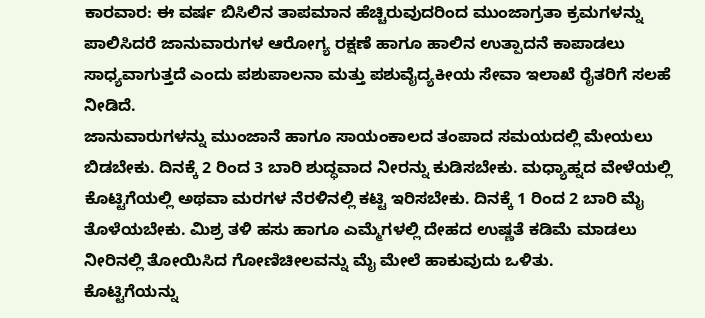ಕಾರವಾರ: ಈ ವರ್ಷ ಬಿಸಿಲಿನ ತಾಪಮಾನ ಹೆಚ್ಚಿರುವುದರಿಂದ ಮುಂಜಾಗ್ರತಾ ಕ್ರಮಗಳನ್ನು ಪಾಲಿಸಿದರೆ ಜಾನುವಾರುಗಳ ಆರೋಗ್ಯ ರಕ್ಷಣೆ ಹಾಗೂ ಹಾಲಿನ ಉತ್ಪಾದನೆ ಕಾಪಾಡಲು ಸಾಧ್ಯವಾಗುತ್ತದೆ ಎಂದು ಪಶುಪಾಲನಾ ಮತ್ತು ಪಶುವೈದ್ಯಕೀಯ ಸೇವಾ ಇಲಾಖೆ ರೈತರಿಗೆ ಸಲಹೆ ನೀಡಿದೆ.
ಜಾನುವಾರುಗಳನ್ನು ಮುಂಜಾನೆ ಹಾಗೂ ಸಾಯಂಕಾಲದ ತಂಪಾದ ಸಮಯದಲ್ಲಿ ಮೇಯಲು ಬಿಡಬೇಕು. ದಿನಕ್ಕೆ 2 ರಿಂದ 3 ಬಾರಿ ಶುದ್ಧವಾದ ನೀರನ್ನು ಕುಡಿಸಬೇಕು. ಮಧ್ಯಾಹ್ನದ ವೇಳೆಯಲ್ಲಿ ಕೊಟ್ಟಿಗೆಯಲ್ಲಿ ಅಥವಾ ಮರಗಳ ನೆರಳಿನಲ್ಲಿ ಕಟ್ಟಿ ಇರಿಸಬೇಕು. ದಿನಕ್ಕೆ 1 ರಿಂದ 2 ಬಾರಿ ಮೈ ತೊಳೆಯಬೇಕು. ಮಿಶ್ರ ತಳಿ ಹಸು ಹಾಗೂ ಎಮ್ಮೆಗಳಲ್ಲಿ ದೇಹದ ಉಷ್ಣತೆ ಕಡಿಮೆ ಮಾಡಲು ನೀರಿನಲ್ಲಿ ತೋಯಿಸಿದ ಗೋಣಿಚೀಲವನ್ನು ಮೈ ಮೇಲೆ ಹಾಕುವುದು ಒಳಿತು.
ಕೊಟ್ಟಿಗೆಯನ್ನು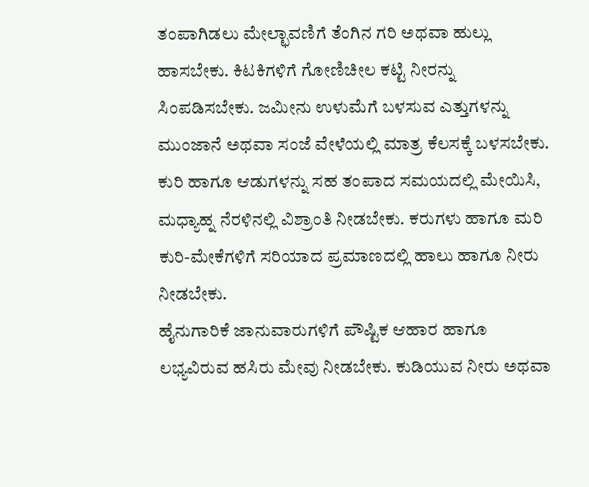ತಂಪಾಗಿಡಲು ಮೇಲ್ಛಾವಣಿಗೆ ತೆಂಗಿನ ಗರಿ ಅಥವಾ ಹುಲ್ಲು ಹಾಸಬೇಕು. ಕಿಟಕಿಗಳಿಗೆ ಗೋಣಿಚೀಲ ಕಟ್ಟಿ ನೀರನ್ನು ಸಿಂಪಡಿಸಬೇಕು. ಜಮೀನು ಉಳುಮೆಗೆ ಬಳಸುವ ಎತ್ತುಗಳನ್ನು ಮುಂಜಾನೆ ಅಥವಾ ಸಂಜೆ ವೇಳೆಯಲ್ಲಿ ಮಾತ್ರ ಕೆಲಸಕ್ಕೆ ಬಳಸಬೇಕು. ಕುರಿ ಹಾಗೂ ಆಡುಗಳನ್ನು ಸಹ ತಂಪಾದ ಸಮಯದಲ್ಲಿ ಮೇಯಿಸಿ, ಮಧ್ಯಾಹ್ನ ನೆರಳಿನಲ್ಲಿ ವಿಶ್ರಾಂತಿ ನೀಡಬೇಕು. ಕರುಗಳು ಹಾಗೂ ಮರಿ ಕುರಿ-ಮೇಕೆಗಳಿಗೆ ಸರಿಯಾದ ಪ್ರಮಾಣದಲ್ಲಿ ಹಾಲು ಹಾಗೂ ನೀರು ನೀಡಬೇಕು.
ಹೈನುಗಾರಿಕೆ ಜಾನುವಾರುಗಳಿಗೆ ಪೌಷ್ಟಿಕ ಆಹಾರ ಹಾಗೂ ಲಭ್ಯವಿರುವ ಹಸಿರು ಮೇವು ನೀಡಬೇಕು. ಕುಡಿಯುವ ನೀರು ಅಥವಾ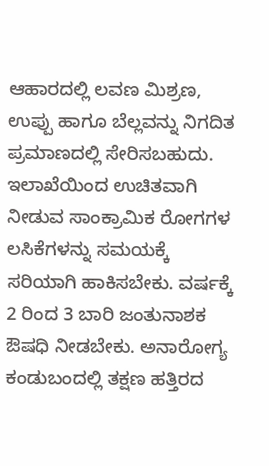ಆಹಾರದಲ್ಲಿ ಲವಣ ಮಿಶ್ರಣ, ಉಪ್ಪು ಹಾಗೂ ಬೆಲ್ಲವನ್ನು ನಿಗದಿತ ಪ್ರಮಾಣದಲ್ಲಿ ಸೇರಿಸಬಹುದು. ಇಲಾಖೆಯಿಂದ ಉಚಿತವಾಗಿ ನೀಡುವ ಸಾಂಕ್ರಾಮಿಕ ರೋಗಗಳ ಲಸಿಕೆಗಳನ್ನು ಸಮಯಕ್ಕೆ ಸರಿಯಾಗಿ ಹಾಕಿಸಬೇಕು. ವರ್ಷಕ್ಕೆ 2 ರಿಂದ 3 ಬಾರಿ ಜಂತುನಾಶಕ ಔಷಧಿ ನೀಡಬೇಕು. ಅನಾರೋಗ್ಯ ಕಂಡುಬಂದಲ್ಲಿ ತಕ್ಷಣ ಹತ್ತಿರದ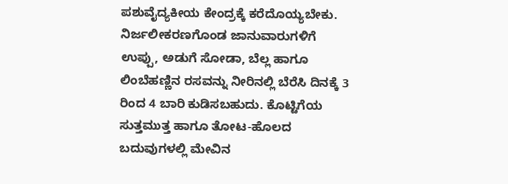ಪಶುವೈದ್ಯಕೀಯ ಕೇಂದ್ರಕ್ಕೆ ಕರೆದೊಯ್ಯಬೇಕು.
ನಿರ್ಜಲೀಕರಣಗೊಂಡ ಜಾನುವಾರುಗಳಿಗೆ ಉಪ್ಪು, ಅಡುಗೆ ಸೋಡಾ, ಬೆಲ್ಲ ಹಾಗೂ ಲಿಂಬೆಹಣ್ಣಿನ ರಸವನ್ನು ನೀರಿನಲ್ಲಿ ಬೆರೆಸಿ ದಿನಕ್ಕೆ 3 ರಿಂದ 4 ಬಾರಿ ಕುಡಿಸಬಹುದು. ಕೊಟ್ಟಿಗೆಯ ಸುತ್ತಮುತ್ತ ಹಾಗೂ ತೋಟ-ಹೊಲದ ಬದುವುಗಳಲ್ಲಿ ಮೇವಿನ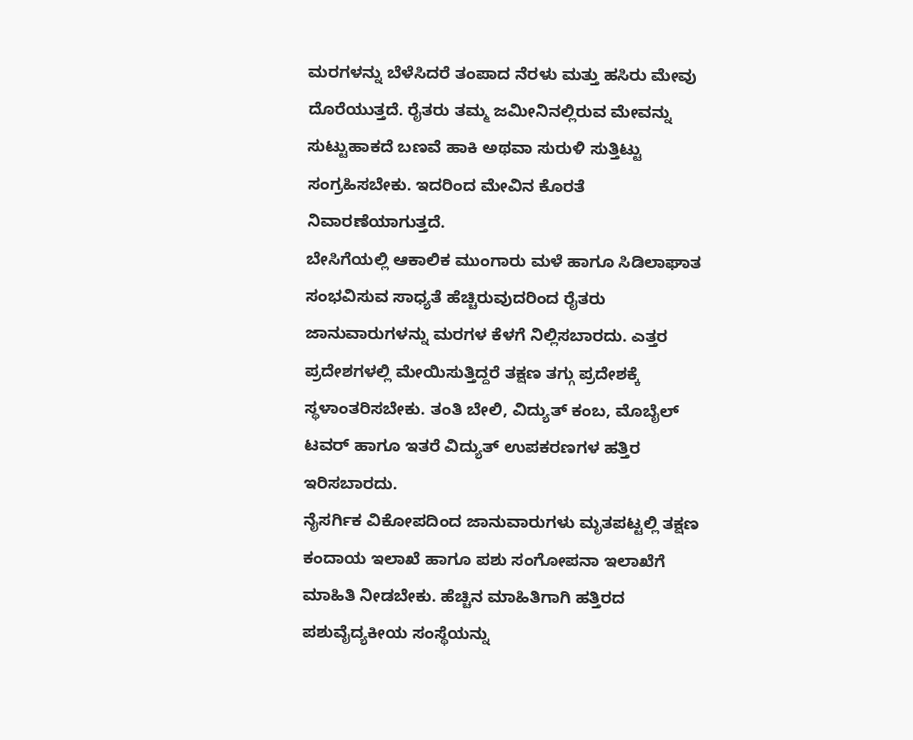ಮರಗಳನ್ನು ಬೆಳೆಸಿದರೆ ತಂಪಾದ ನೆರಳು ಮತ್ತು ಹಸಿರು ಮೇವು ದೊರೆಯುತ್ತದೆ. ರೈತರು ತಮ್ಮ ಜಮೀನಿನಲ್ಲಿರುವ ಮೇವನ್ನು ಸುಟ್ಟುಹಾಕದೆ ಬಣವೆ ಹಾಕಿ ಅಥವಾ ಸುರುಳಿ ಸುತ್ತಿಟ್ಟು ಸಂಗ್ರಹಿಸಬೇಕು. ಇದರಿಂದ ಮೇವಿನ ಕೊರತೆ ನಿವಾರಣೆಯಾಗುತ್ತದೆ.
ಬೇಸಿಗೆಯಲ್ಲಿ ಆಕಾಲಿಕ ಮುಂಗಾರು ಮಳೆ ಹಾಗೂ ಸಿಡಿಲಾಘಾತ ಸಂಭವಿಸುವ ಸಾಧ್ಯತೆ ಹೆಚ್ಚಿರುವುದರಿಂದ ರೈತರು ಜಾನುವಾರುಗಳನ್ನು ಮರಗಳ ಕೆಳಗೆ ನಿಲ್ಲಿಸಬಾರದು. ಎತ್ತರ ಪ್ರದೇಶಗಳಲ್ಲಿ ಮೇಯಿಸುತ್ತಿದ್ದರೆ ತಕ್ಷಣ ತಗ್ಗು ಪ್ರದೇಶಕ್ಕೆ ಸ್ಥಳಾಂತರಿಸಬೇಕು. ತಂತಿ ಬೇಲಿ, ವಿದ್ಯುತ್ ಕಂಬ, ಮೊಬೈಲ್ ಟವರ್ ಹಾಗೂ ಇತರೆ ವಿದ್ಯುತ್ ಉಪಕರಣಗಳ ಹತ್ತಿರ ಇರಿಸಬಾರದು.
ನೈಸರ್ಗಿಕ ವಿಕೋಪದಿಂದ ಜಾನುವಾರುಗಳು ಮೃತಪಟ್ಟಲ್ಲಿ ತಕ್ಷಣ ಕಂದಾಯ ಇಲಾಖೆ ಹಾಗೂ ಪಶು ಸಂಗೋಪನಾ ಇಲಾಖೆಗೆ ಮಾಹಿತಿ ನೀಡಬೇಕು. ಹೆಚ್ಚಿನ ಮಾಹಿತಿಗಾಗಿ ಹತ್ತಿರದ ಪಶುವೈದ್ಯಕೀಯ ಸಂಸ್ಥೆಯನ್ನು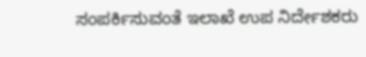ಸಂಪರ್ಕಿಸುವಂತೆ ಇಲಾಖೆ ಉಪ ನಿರ್ದೇಶಕರು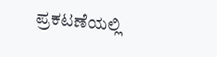ಪ್ರಕಟಣೆಯಲ್ಲಿ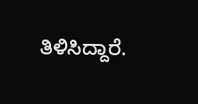ತಿಳಿಸಿದ್ದಾರೆ.